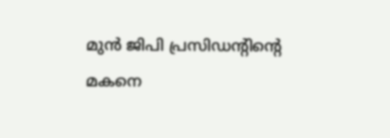മുൻ ജിപി പ്രസിഡന്റിന്റെ മകനെ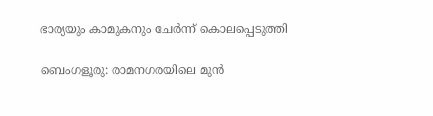ഭാര്യയും കാമുകനും ചേർന്ന് കൊലപ്പെടുത്തി

ബെംഗളൂരു: രാമനഗരയിലെ മുൻ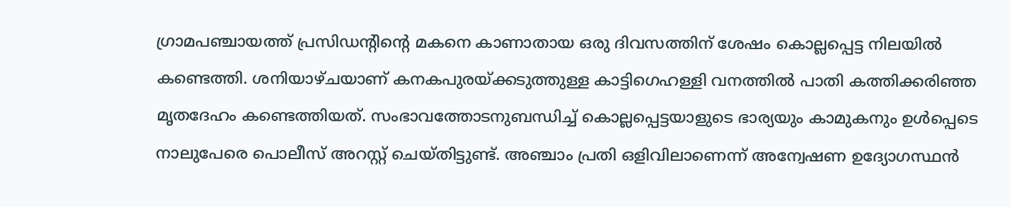ഗ്രാമപഞ്ചായത്ത് പ്രസിഡന്റിന്റെ മകനെ കാണാതായ ഒരു ദിവസത്തിന് ശേഷം കൊല്ലപ്പെട്ട നിലയിൽ കണ്ടെത്തി. ശനിയാഴ്ചയാണ് കനകപുരയ്ക്കടുത്തുള്ള കാട്ടിഗെഹള്ളി വനത്തിൽ പാതി കത്തിക്കരിഞ്ഞ മൃതദേഹം കണ്ടെത്തിയത്. സംഭാവത്തോടനുബന്ധിച്ച് കൊല്ലപ്പെട്ടയാളുടെ ഭാര്യയും കാമുകനും ഉൾപ്പെടെ നാലുപേരെ പൊലീസ് അറസ്റ്റ് ചെയ്തിട്ടുണ്ട്. അഞ്ചാം പ്രതി ഒളിവിലാണെന്ന് അന്വേഷണ ഉദ്യോഗസ്ഥൻ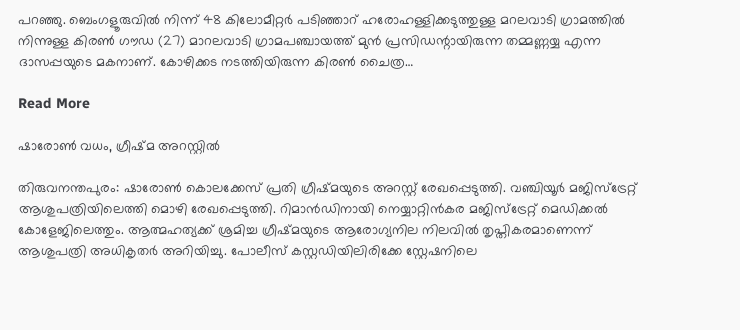പറഞ്ഞു. ബെംഗളൂരുവിൽ നിന്ന് 48 കിലോമീറ്റർ പടിഞ്ഞാറ് ഹരോഹള്ളിക്കടുത്തുള്ള മറലവാടി ഗ്രാമത്തിൽ നിന്നുള്ള കിരൺ ഗൗഡ (27) മാറലവാടി ഗ്രാമപഞ്ചായത്ത് മുൻ പ്രസിഡന്റായിരുന്ന തമ്മണ്ണയ്യ എന്ന ദാസപ്പയുടെ മകനാണ്. കോഴിക്കട നടത്തിയിരുന്ന കിരൺ ചൈത്ര…

Read More

ഷാരോൺ വധം, ഗ്രീഷ്മ അറസ്റ്റിൽ

തിരുവനന്തപുരം: ഷാരോൺ കൊലക്കേസ് പ്രതി ഗ്രീഷ്മയുടെ അറസ്റ്റ് രേഖപ്പെടുത്തി. വഞ്ചിയൂർ മജിസ്‌ട്രേറ്റ് ആശുപത്രിയിലെത്തി മൊഴി രേഖപ്പെടുത്തി. റിമാൻഡിനായി നെയ്യാറ്റിൻകര മജിസ്‌ട്രേറ്റ് മെഡിക്കൽ കോളേജിലെത്തും. ആത്മഹത്യക്ക് ശ്രമിച്ച ഗ്രീഷ്മയുടെ ആരോഗ്യനില നിലവിൽ തൃപ്തികരമാണെന്ന് ആശുപത്രി അധികൃതർ അറിയിച്ചു. പോലീസ് കസ്റ്റഡിയിലിരിക്കേ സ്റ്റേഷനിലെ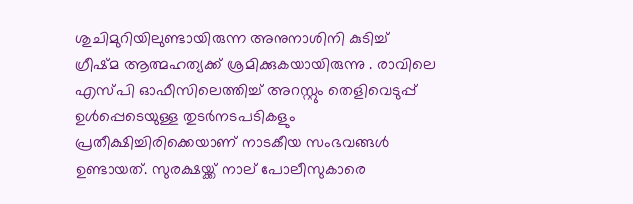ശുചിമുറിയിലുണ്ടായിരുന്ന അനുനാശിനി കുടിച്ച് ഗ്രീഷ്മ ആത്മഹത്യക്ക് ശ്രമിക്കുകയായിരുന്നു . രാവിലെ എസ്പി ഓഫീസിലെത്തിച്ച് അറസ്റ്റും തെളിവെടുപ്പ് ഉൾപ്പെടെയുള്ള തുടർനടപടികളും പ്രതീക്ഷിച്ചിരിക്കെയാണ് നാടകീയ സംഭവങ്ങൾ ഉണ്ടായത്. സുരക്ഷയ്ക്ക് നാല് പോലീസുകാരെ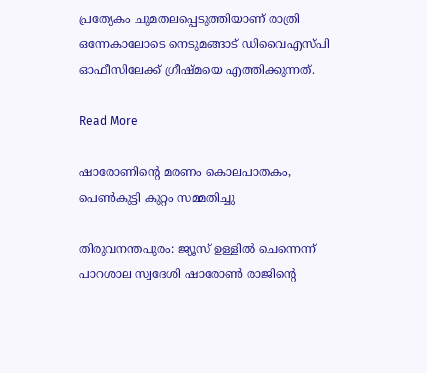പ്രത്യേകം ചുമതലപ്പെടുത്തിയാണ് രാത്രി ഒന്നേകാലോടെ നെടുമങ്ങാട് ഡിവൈഎസ്പി ഓഫീസിലേക്ക് ഗ്രീഷ്മയെ എത്തിക്കുന്നത്.

Read More

ഷാരോണിന്റെ മരണം കൊലപാതകം, പെൺകുട്ടി കുറ്റം സമ്മതിച്ചു

തിരുവനന്തപുരം: ജ്യൂസ് ഉള്ളിൽ ചെന്നെന്ന് പാറശാല സ്വദേശി ഷാരോൺ രാജിന്റെ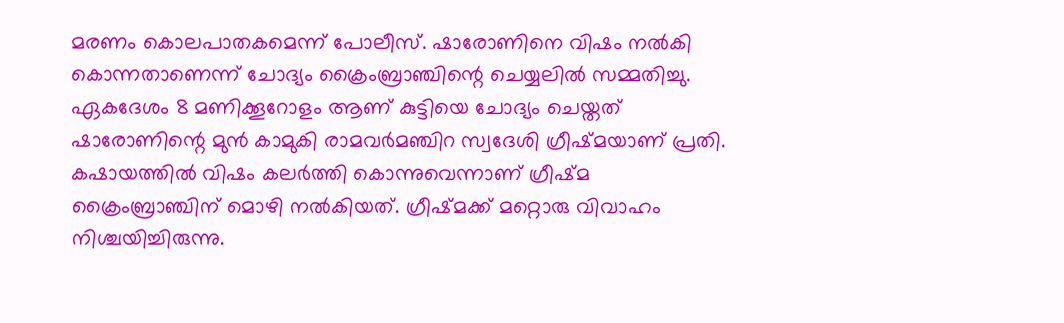മരണം കൊലപാതകമെന്ന് പോലീസ്. ഷാരോണിനെ വിഷം നൽകി കൊന്നതാണെന്ന് ചോദ്യം ക്രൈംബ്രാഞ്ചിന്റെ ചെയ്യലിൽ സമ്മതിച്ചു. ഏകദേശം 8 മണിക്കൂറോളം ആണ് കുട്ടിയെ ചോദ്യം ചെയ്തത് ഷാരോണിന്റെ മുൻ കാമുകി രാമവർമഞ്ചിറ സ്വദേശി ഗ്രീഷ്മയാണ് പ്രതി. കഷായത്തിൽ വിഷം കലർത്തി കൊന്നുവെന്നാണ് ഗ്രീഷ്മ ക്രൈംബ്രാഞ്ചിന് മൊഴി നൽകിയത്. ഗ്രീഷ്മക്ക് മറ്റൊരു വിവാഹം നിശ്ചയിച്ചിരുന്നു.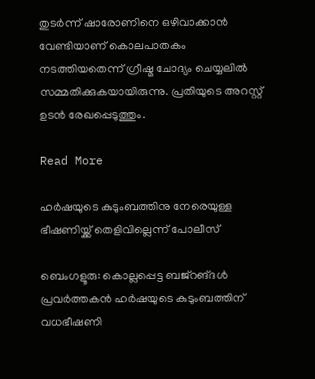തുടർന്ന് ഷാരോണിനെ ഒഴിവാക്കാൻ വേണ്ടിയാണ് കൊലപാതകം നടത്തിയതെന്ന് ഗ്രീഷ്മ ചോദ്യം ചെയ്യലിൽ സമ്മതിക്കുകയായിരുന്നു. പ്രതിയുടെ അറസ്റ്റ് ഉടൻ രേഖപ്പെടുത്തും.

Read More

ഹർഷയുടെ കുടുംബത്തിനു നേരെയുള്ള ഭീഷണിയ്ക്ക് തെളിവില്ലെന്ന് പോലീസ്

ബെംഗളൂരു: കൊല്ലപ്പെട്ട ബജ്റങ്ദള്‍ പ്രവര്‍ത്തകന്‍ ഹര്‍ഷയുടെ കുടുംബത്തിന് വധഭീഷണി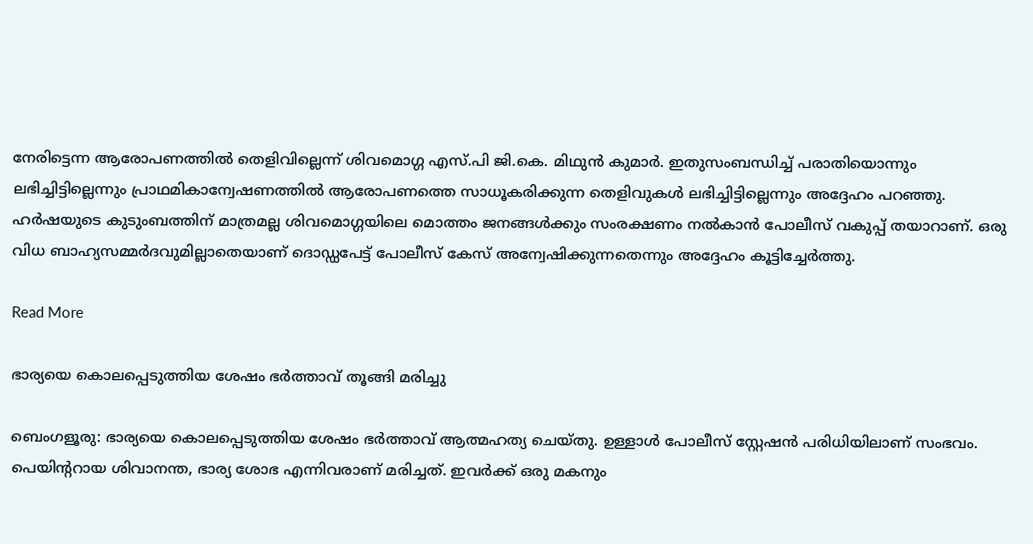നേരിട്ടെന്ന ആരോപണത്തില്‍ തെളിവില്ലെന്ന് ശിവമൊഗ്ഗ എസ്.പി ജി.കെ. മിഥുന്‍ കുമാര്‍. ഇതുസംബന്ധിച്ച്‌ പരാതിയൊന്നും ലഭിച്ചിട്ടില്ലെന്നും പ്രാഥമികാന്വേഷണത്തില്‍ ആരോപണത്തെ സാധൂകരിക്കുന്ന തെളിവുകള്‍ ലഭിച്ചിട്ടില്ലെന്നും അദ്ദേഹം പറഞ്ഞു. ഹര്‍ഷയുടെ കുടുംബത്തിന് മാത്രമല്ല ശിവമൊഗ്ഗയിലെ മൊത്തം ജനങ്ങള്‍ക്കും സംരക്ഷണം നല്‍കാന്‍ പോലീസ് വകുപ്പ് തയാറാണ്. ഒരു വിധ ബാഹ്യസമ്മര്‍ദവുമില്ലാതെയാണ് ദൊഡ്ഡപേട്ട് പോലീസ് കേസ് അന്വേഷിക്കുന്നതെന്നും അദ്ദേഹം കൂട്ടിച്ചേര്‍ത്തു.

Read More

ഭാര്യയെ കൊലപ്പെടുത്തിയ ശേഷം ഭർത്താവ് തൂങ്ങി മരിച്ചു

ബെംഗളൂരു: ഭാര്യയെ കൊലപ്പെടുത്തിയ ശേഷം ഭർത്താവ് ആത്മഹത്യ ചെയ്തു. ഉള്ളാൾ പോലീസ് സ്റ്റേഷൻ പരിധിയിലാണ് സംഭവം. പെയിന്ററായ ശിവാനന്ത, ഭാര്യ ശോഭ എന്നിവരാണ് മരിച്ചത്. ഇവർക്ക് ഒരു മകനും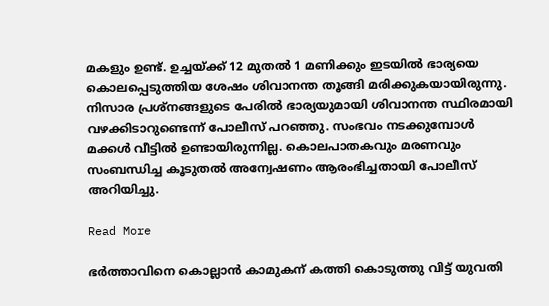മകളും ഉണ്ട്. ഉച്ചയ്ക്ക് 12 മുതൽ 1 മണിക്കും ഇടയിൽ ഭാര്യയെ കൊലപ്പെടുത്തിയ ശേഷം ശിവാനന്ത തൂങ്ങി മരിക്കുകയായിരുന്നു. നിസാര പ്രശ്‌നങ്ങളുടെ പേരിൽ ഭാര്യയുമായി ശിവാനന്ത സ്ഥിരമായി വഴക്കിടാറുണ്ടെന്ന് പോലീസ് പറഞ്ഞു. സംഭവം നടക്കുമ്പോൾ മക്കൾ വീട്ടിൽ ഉണ്ടായിരുന്നില്ല. കൊലപാതകവും മരണവും സംബന്ധിച്ച കൂടുതൽ അന്വേഷണം ആരംഭിച്ചതായി പോലീസ് അറിയിച്ചു.

Read More

ഭർത്താവിനെ കൊല്ലാൻ കാമുകന് കത്തി കൊടുത്തു വിട്ട് യുവതി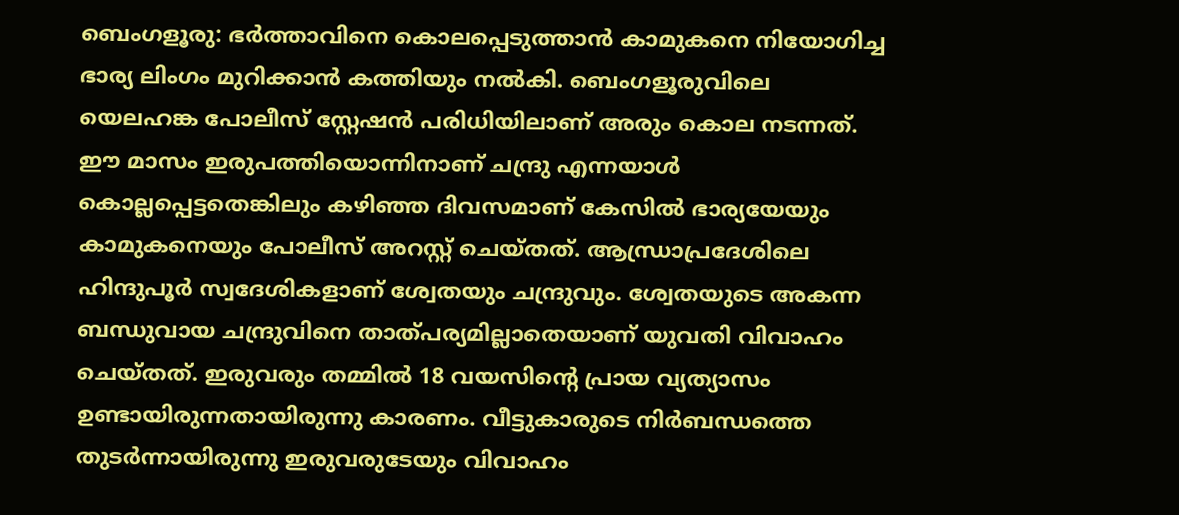ബെംഗളൂരു: ഭര്‍ത്താവിനെ കൊലപ്പെടുത്താന്‍ കാമുകനെ നിയോഗിച്ച ഭാര്യ ലിംഗം മുറിക്കാന്‍ കത്തിയും നല്‍കി. ബെംഗളൂരുവിലെ യെലഹങ്ക പോലീസ് സ്റ്റേഷന്‍ പരിധിയിലാണ് അരും കൊല നടന്നത്. ഈ മാസം ഇരുപത്തിയൊന്നിനാണ് ചന്ദ്രു എന്നയാള്‍ കൊല്ലപ്പെട്ടതെങ്കിലും കഴിഞ്ഞ ദിവസമാണ് കേസില്‍ ഭാര്യയേയും കാമുകനെയും പോലീസ് അറസ്റ്റ് ചെയ്തത്. ആന്ധ്രാപ്രദേശിലെ ഹിന്ദുപൂര്‍ സ്വദേശികളാണ് ശ്വേതയും ചന്ദ്രുവും. ശ്വേതയുടെ അകന്ന ബന്ധുവായ ചന്ദ്രുവിനെ താത്പര്യമില്ലാതെയാണ് യുവതി വിവാഹം ചെയ്തത്. ഇരുവരും തമ്മില്‍ 18 വയസിന്റെ പ്രായ വ്യത്യാസം ഉണ്ടായിരുന്നതായിരുന്നു കാരണം. വീട്ടുകാരുടെ നിര്‍ബന്ധത്തെ തുടര്‍ന്നായിരുന്നു ഇരുവരുടേയും വിവാഹം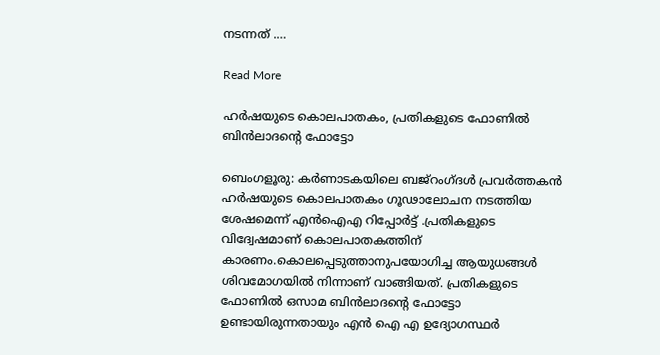നടന്നത് .…

Read More

ഹർഷയുടെ കൊലപാതകം, പ്രതികളുടെ ഫോണിൽ ബിൻലാദന്റെ ഫോട്ടോ

ബെംഗളൂരു: കര്‍ണാടകയിലെ ബജ്റംഗ്ദള്‍ പ്രവര്‍ത്തകന്‍ ഹര്‍ഷയുടെ കൊലപാതകം ഗൂഢാലോചന നടത്തിയ ശേഷമെന്ന് എന്‍ഐഎ റിപ്പോർട്ട്‌ .പ്രതികളുടെ വിദ്വേഷമാണ് കൊലപാതകത്തിന് കാരണം.കൊലപ്പെടുത്താനുപയോഗിച്ച ആയുധങ്ങള്‍ ശിവമോഗയില്‍ നിന്നാണ് വാങ്ങിയത്. പ്രതികളുടെ ഫോണില്‍ ഒസാമ ബിന്‍ലാദന്റെ ഫോട്ടോ ഉണ്ടായിരുന്നതായും എൻ ഐ എ ഉദ്യോഗസ്ഥര്‍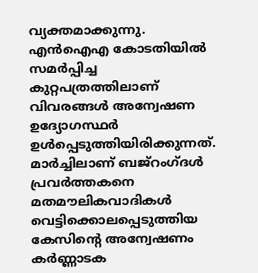വ്യക്തമാക്കുന്നു. എന്‍ഐഎ കോടതിയില്‍ സമര്‍പ്പിച്ച കുറ്റപത്രത്തിലാണ് വിവരങ്ങള്‍ അന്വേഷണ ഉദ്യോഗസ്ഥര്‍ ഉള്‍പ്പെടുത്തിയിരിക്കുന്നത്. മാര്‍ച്ചിലാണ് ബജ്റംഗ്ദള്‍ പ്രവര്‍ത്തകനെ മതമൗലികവാദികള്‍ വെട്ടിക്കൊലപ്പെടുത്തിയ കേസിന്റെ അന്വേഷണം കര്‍ണ്ണാടക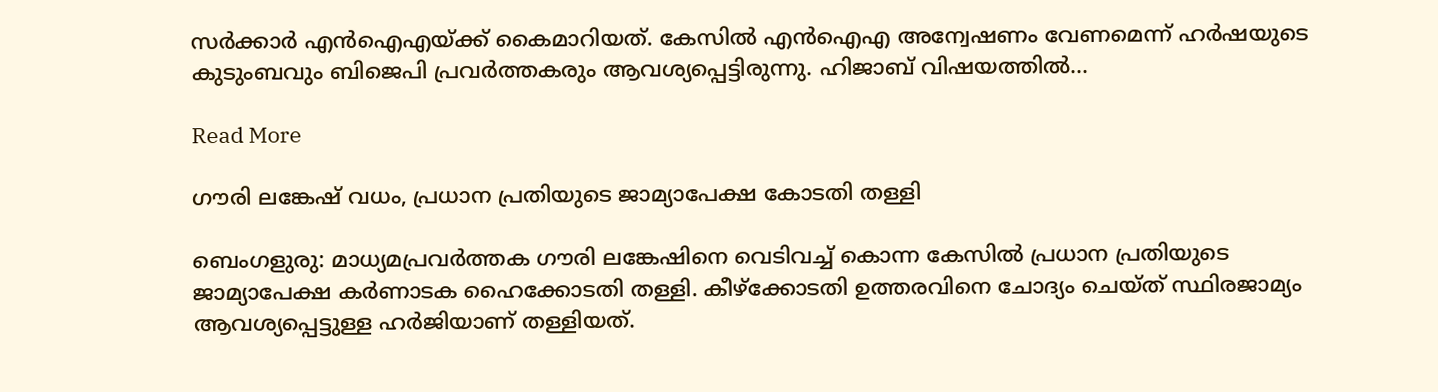സര്‍ക്കാര്‍ എന്‍ഐഎയ്‌ക്ക് കൈമാറിയത്. കേസില്‍ എന്‍ഐഎ അന്വേഷണം വേണമെന്ന് ഹര്‍ഷയുടെ കുടുംബവും ബിജെപി പ്രവര്‍ത്തകരും ആവശ്യപ്പെട്ടിരുന്നു. ഹിജാബ് വിഷയത്തില്‍…

Read More

ഗൗരി ലങ്കേഷ് വധം, പ്രധാന പ്രതിയുടെ ജാമ്യാപേക്ഷ കോടതി തള്ളി

ബെംഗളുരു: മാധ്യമപ്രവർത്തക ഗൗരി ലങ്കേഷിനെ വെടിവച്ച് കൊന്ന കേസിൽ പ്രധാന പ്രതിയുടെ ജാമ്യാപേക്ഷ കർണാടക ഹൈക്കോടതി തള്ളി. കീഴ്‌ക്കോടതി ഉത്തരവിനെ ചോദ്യം ചെയ്ത് സ്ഥിരജാമ്യം ആവശ്യപ്പെട്ടുള്ള ഹർജിയാണ് തള്ളിയത്.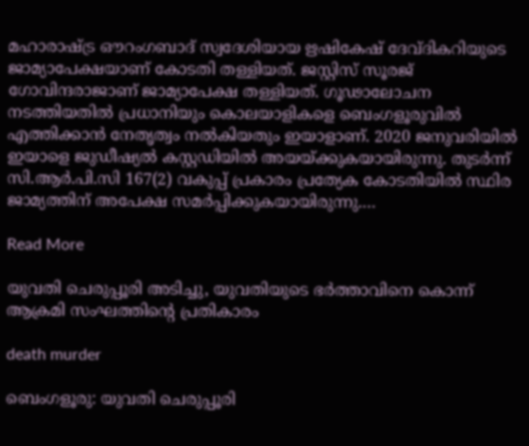മഹാരാഷ്ട്ര ഔറംഗബാദ് സ്വദേശിയായ ഋഷികേഷ് ദേവ്ദികറിയുടെ ജാമ്യാപേക്ഷയാണ് കോടതി തള്ളിയത്. ജസ്റ്റിസ് സൂരജ് ഗോവിന്ദരാജാണ് ജാമ്യാപേക്ഷ തള്ളിയത്. ഗൂഢാലോചന നടത്തിയതിൽ പ്രധാനിയും കൊലയാളികളെ ബെംഗളൂരുവിൽ എത്തിക്കാൻ നേതൃത്വം നൽകിയതും ഇയാളാണ്. 2020 ജനുവരിയിൽ ഇയാളെ ജുഡീഷ്യൽ കസ്റ്റഡിയിൽ അയയ്ക്കുകയായിരുന്നു. തുടർന്ന് സി.ആർ.പി.സി 167(2) വകുപ്പ് പ്രകാരം പ്രത്യേക കോടതിയിൽ സ്ഥിര ജാമ്യത്തിന് അപേക്ഷ സമർപ്പിക്കുകയായിരുന്നു.…

Read More

യുവതി ചെരുപ്പൂരി അടിച്ചു, യുവതിയുടെ ഭർത്താവിനെ കൊന്ന് ആക്രമി സംഘത്തിന്റെ പ്രതികാരം

death murder

ബെംഗളൂരു: യുവതി ചെരുപ്പൂരി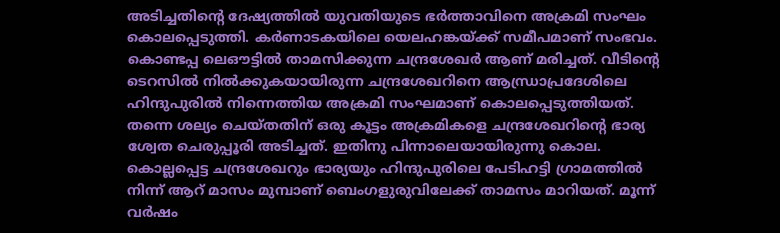അടിച്ചതിന്റെ ദേഷ്യത്തിൽ യുവതിയുടെ ഭർത്താവിനെ അക്രമി സംഘം കൊലപ്പെടുത്തി. കർണാടകയിലെ യെലഹങ്കയ്ക്ക് സമീപമാണ് സംഭവം. കൊണ്ടപ്പ ലെഔട്ടിൽ താമസിക്കുന്ന ചന്ദ്രശേഖർ ആണ് മരിച്ചത്. വീടിന്റെ ടെറസിൽ നിൽക്കുകയായിരുന്ന ചന്ദ്രശേഖറിനെ ആന്ധ്രാപ്രദേശിലെ ഹിന്ദുപുരിൽ നിന്നെത്തിയ അക്രമി സംഘമാണ് കൊലപ്പെടുത്തിയത്. തന്നെ ശല്യം ചെയ്തതിന് ഒരു കൂട്ടം അക്രമികളെ ചന്ദ്രശേഖറിന്റെ ഭാര്യ ശ്വേത ചെരുപ്പൂരി അടിച്ചത്. ഇതിനു പിന്നാലെയായിരുന്നു കൊല.  കൊല്ലപ്പെട്ട ചന്ദ്രശേഖറും ഭാര്യയും ഹിന്ദുപുരിലെ പേടിഹട്ടി ഗ്രാമത്തിൽ നിന്ന് ആറ് മാസം മുമ്പാണ് ബെംഗളുരുവിലേക്ക് താമസം മാറിയത്. മൂന്ന് വർഷം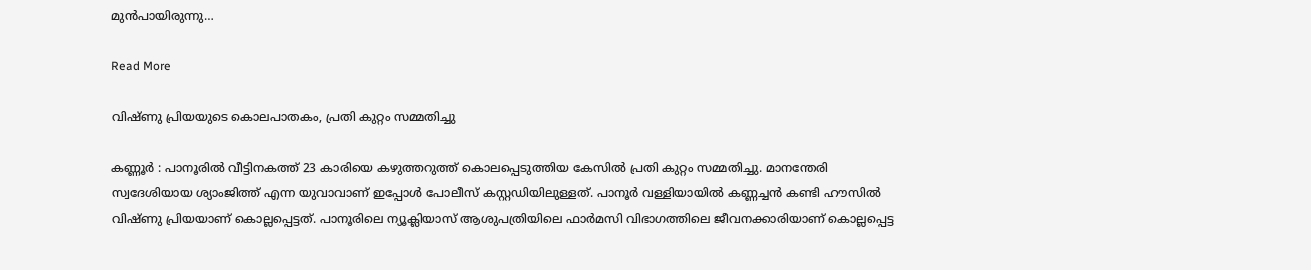മുൻപായിരുന്നു…

Read More

വിഷ്ണു പ്രിയയുടെ കൊലപാതകം, പ്രതി കുറ്റം സമ്മതിച്ചു

കണ്ണൂർ : പാനൂരിൽ വീട്ടിനകത്ത് 23 കാരിയെ കഴുത്തറുത്ത് കൊലപ്പെടുത്തിയ കേസിൽ പ്രതി കുറ്റം സമ്മതിച്ചു. മാനന്തേരി സ്വദേശിയായ ശ്യാംജിത്ത് എന്ന യുവാവാണ് ഇപ്പോൾ പോലീസ് കസ്റ്റഡിയിലുള്ളത്. പാനൂർ വള്ളിയായിൽ കണ്ണച്ചൻ കണ്ടി ഹൗസിൽ വിഷ്ണു പ്രിയയാണ് കൊല്ലപ്പെട്ടത്. പാനൂരിലെ ന്യൂക്ലിയാസ് ആശുപത്രിയിലെ ഫാർമസി വിഭാഗത്തിലെ ജീവനക്കാരിയാണ് കൊല്ലപ്പെട്ട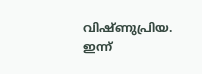വിഷ്ണുപ്രിയ. ഇന്ന്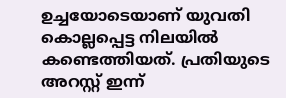ഉച്ചയോടെയാണ് യുവതി കൊല്ലപ്പെട്ട നിലയിൽ കണ്ടെത്തിയത്. പ്രതിയുടെ അറസ്റ്റ് ഇന്ന്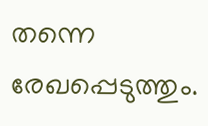തന്നെ രേഖപ്പെടുത്തും.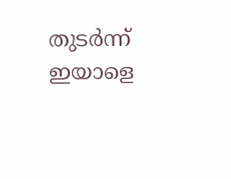തുടർന്ന് ഇയാളെ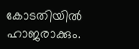കോടതിയിൽ ഹാജരാക്കും.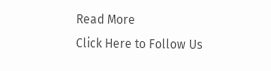Read More
Click Here to Follow Us